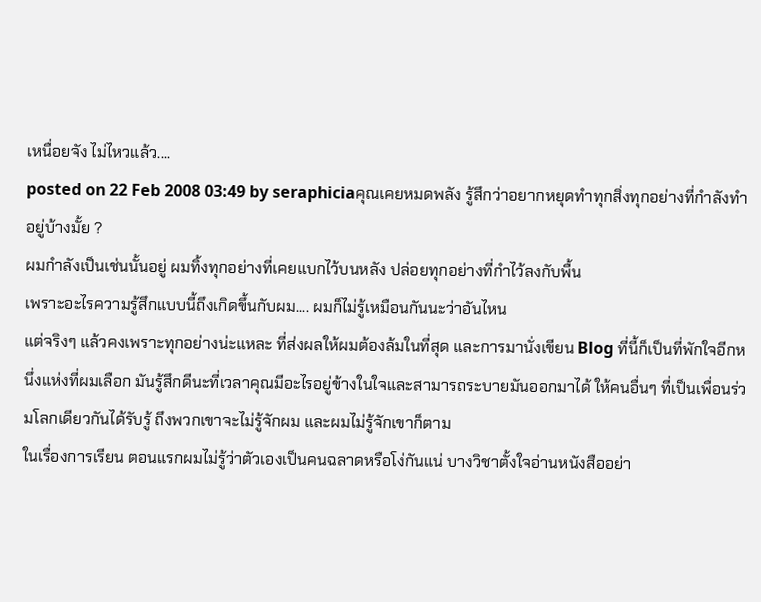เหนื่อยจัง ไม่ไหวแล้ว....
posted on 22 Feb 2008 03:49 by seraphiciaคุณเคยหมดพลัง รู้สึกว่าอยากหยุดทำทุกสิ่งทุกอย่างที่กำลังทำอยู่บ้างมั้ย ?
ผมกำลังเป็นเช่นนั้นอยู่ ผมทิ้งทุกอย่างที่เคยแบกไว้บนหลัง ปล่อยทุกอย่างที่กำไว้ลงกับพื้น
เพราะอะไรความรู้สึกแบบนี้ถึงเกิดขึ้นกับผม.... ผมก็ไม่รู้เหมือนกันนะว่าอันไหน
แต่จริงๆ แล้วคงเพราะทุกอย่างน่ะแหละ ที่ส่งผลให้ผมต้องล้มในที่สุด และการมานั่งเขียน Blog ที่นี้ก็เป็นที่พักใจอีกหนึ่งแห่งที่ผมเลือก มันรู้สึกดีนะที่เวลาคุณมีอะไรอยู่ข้างในใจและสามารถระบายมันออกมาได้ ให้คนอื่นๆ ที่เป็นเพื่อนร่วมโลกเดียวกันได้รับรู้ ถึงพวกเขาจะไม่รู้จักผม และผมไม่รู้จักเขาก็ตาม
ในเรื่องการเรียน ตอนแรกผมไม่รู้ว่าตัวเองเป็นคนฉลาดหรือโง่กันแน่ บางวิชาตั้งใจอ่านหนังสืออย่า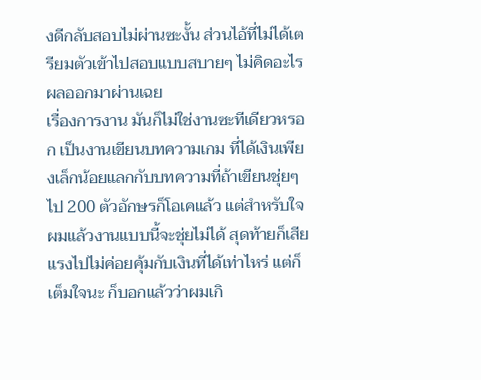งดีกลับสอบไม่ผ่านซะงั้น ส่วนไอ้ที่ไม่ได้เตรียมตัวเข้าไปสอบแบบสบายๆ ไม่คิดอะไร ผลออกมาผ่านเฉย
เรื่องการงาน มันก็ไม่ใช่งานซะทีเดียวหรอก เป็นงานเขียนบทความเกม ที่ได้เงินเพียงเล็กน้อยแลกกับบทความที่ถ้าเขียนชุ่ยๆ ไป 200 ตัวอักษรก็โอเคแล้ว แต่สำหรับใจผมแล้วงานแบบนี้จะชุ่ยไม่ได้ สุดท้ายก็เสียแรงไปไม่ค่อยคุ้มกับเงินที่ได้เท่าไหร่ แต่ก็เต็มใจนะ ก็บอกแล้วว่าผมเกิ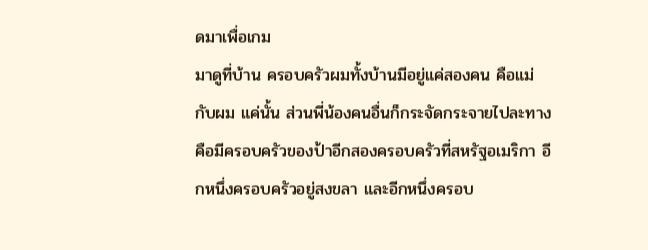ดมาเพื่อเกม
มาดูที่บ้าน ครอบครัวผมทั้งบ้านมีอยู่แค่สองคน คือแม่กับผม แค่นั้น ส่วนพี่น้องคนอื่นก็กระจัดกระจายไปละทางคือมีครอบครัวของป้าอีกสองครอบครัวที่สหรัฐอเมริกา อีกหนึ่งครอบครัวอยู่สงขลา และอีกหนึ่งครอบ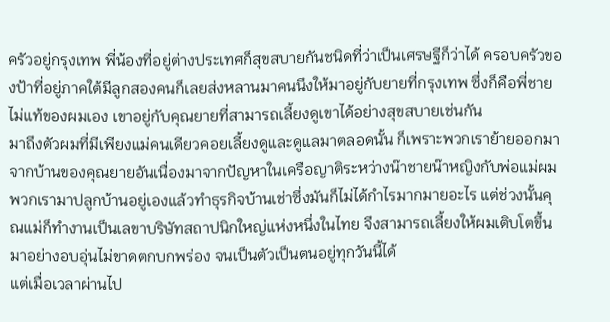ครัวอยู่กรุงเทพ พี่น้องที่อยู่ต่างประเทศก็สุขสบายกันชนิดที่ว่าเป็นเศรษฐีก็ว่าได้ ครอบครัวของป้าที่อยู่ภาคใต้มีลูกสองคนก็เลยส่งหลานมาคนนึงให้มาอยู่กับยายที่กรุงเทพ ซึ่งก็คือพี่ชายไม่แท้ของผมเอง เขาอยู่กับคุณยายที่สามารถเลี้ยงดูเขาได้อย่างสุขสบายเช่นกัน
มาถึงตัวผมที่มีเพียงแม่คนเดียวคอยเลี้ยงดูและดูแลมาตลอดนั้น ก็เพราะพวกเราย้ายออกมาจากบ้านของคุณยายอันเนื่องมาจากปัญหาในเครือญาติระหว่างน๊าชายน๊าหญิงกับพ่อแม่ผม พวกเรามาปลูกบ้านอยู่เองแล้วทำธุรกิจบ้านเช่าซึ่งมันก็ไม่ได้กำไรมากมายอะไร แต่ช่วงนั้นคุณแม่ก็ทำงานเป็นเลขาบริษัทสถาปนิกใหญ่แห่งหนึ่งในไทย จึงสามารถเลี้ยงให้ผมเติบโตขึ้นมาอย่างอบอุ่นไม่ขาดตกบกพร่อง จนเป็นตัวเป็นตนอยู่ทุกวันนี้ได้
แต่เมื่อเวลาผ่านไป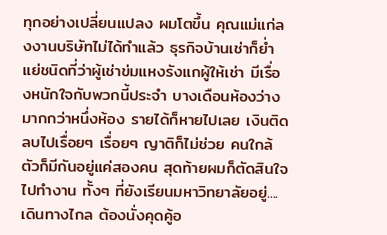ทุกอย่างเปลี่ยนแปลง ผมโตขึ้น คุณแม่แก่ลงงานบริษัทไม่ได้ทำแล้ว ธุรกิจบ้านเช่าก็ย่ำแย่ชนิดที่ว่าผู้เช่าข่มแหงรังแกผู้ให้เช่า มีเรื่องหนักใจกับพวกนี้ประจำ บางเดือนห้องว่างมากกว่าหนึ่งห้อง รายได้ก็หายไปเลย เงินติดลบไปเรื่อยๆ เรื่อยๆ ญาติก็ไม่ช่วย คนใกล้ตัวก็มีกันอยู่แค่สองคน สุดท้ายผมก็ตัดสินใจไปทำงาน ทั้งๆ ที่ยังเรียนมหาวิทยาลัยอยู่....
เดินทางไกล ต้องนั่งคุดคู้อ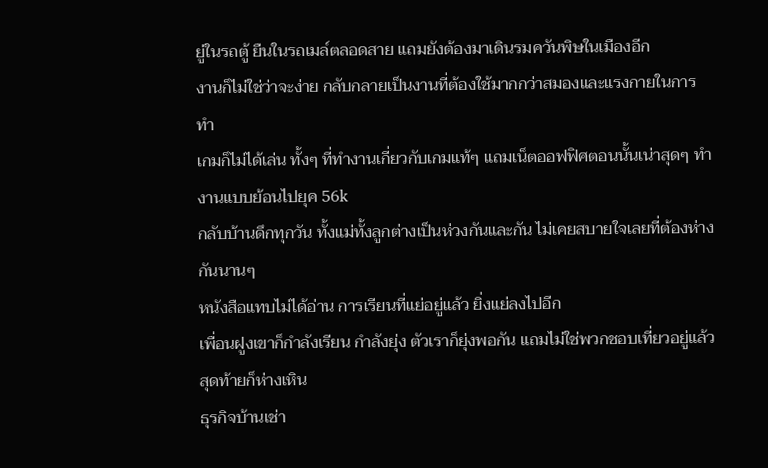ยู่ในรถตู้ ยืนในรถเมล์ตลอดสาย แถมยังต้องมาเดินรมควันพิษในเมืองอีก
งานก็ไม่ใช่ว่าจะง่าย กลับกลายเป็นงานที่ต้องใช้มากกว่าสมองและแรงกายในการทำ
เกมก็ไม่ได้เล่น ทั้งๆ ที่ทำงานเกี่ยวกับเกมแท้ๆ แถมเน็ตออฟฟิศตอนนั้นเน่าสุดๆ ทำงานแบบย้อนไปยุค 56k
กลับบ้านดึกทุกวัน ทั้งแม่ทั้งลูกต่างเป็นห่วงกันและกัน ไม่เคยสบายใจเลยที่ต้องห่างกันนานๆ
หนังสือแทบไม่ได้อ่าน การเรียนที่แย่อยู่แล้ว ยิ่งแย่ลงไปอีก
เพื่อนฝูงเขาก็กำลังเรียน กำลังยุ่ง ตัวเราก็ยุ่งพอกัน แถมไม่ใช่พวกชอบเที่ยวอยู่แล้ว สุดท้ายก็ห่างเหิน
ธุรกิจบ้านเช่า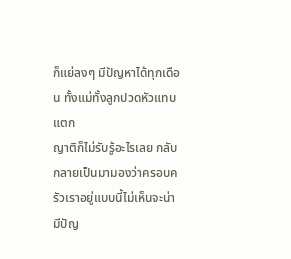ก็แย่ลงๆ มีปัญหาได้ทุกเดือน ทั้งแม่ทั้งลูกปวดหัวแทบแตก
ญาติก็ไม่รับรู้อะไรเลย กลับกลายเป็นมามองว่าครอบครัวเราอยู่แบบนี้ไม่เห็นจะน่ามีปัญ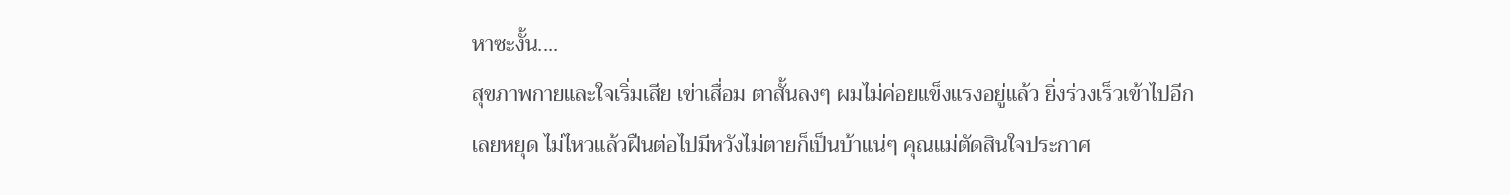หาซะงั้น....
สุขภาพกายและใจเริ่มเสีย เข่าเสื่อม ตาสั้นลงๆ ผมไม่ค่อยแข็งแรงอยู่แล้ว ยิ่งร่วงเร็วเข้าไปอีก
เลยหยุด ไม่ไหวแล้วฝืนต่อไปมีหวังไม่ตายก็เป็นบ้าแน่ๆ คุณแม่ตัดสินใจประกาศ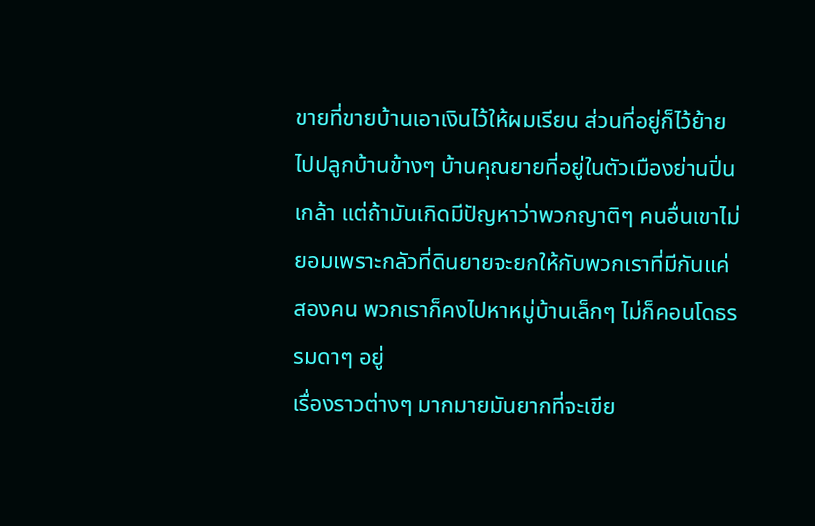ขายที่ขายบ้านเอาเงินไว้ให้ผมเรียน ส่วนที่อยู่ก็ไว้ย้ายไปปลูกบ้านข้างๆ บ้านคุณยายที่อยู่ในตัวเมืองย่านปิ่นเกล้า แต่ถ้ามันเกิดมีปัญหาว่าพวกญาติๆ คนอื่นเขาไม่ยอมเพราะกลัวที่ดินยายจะยกให้กับพวกเราที่มีกันแค่สองคน พวกเราก็คงไปหาหมู่บ้านเล็กๆ ไม่ก็คอนโดธรรมดาๆ อยู่
เรื่องราวต่างๆ มากมายมันยากที่จะเขีย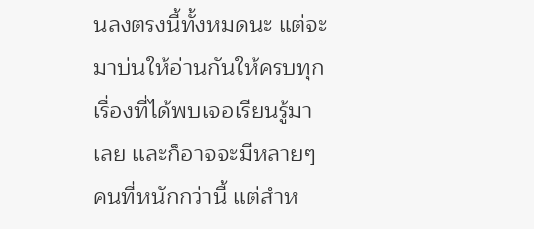นลงตรงนี้ทั้งหมดนะ แต่จะมาบ่นให้อ่านกันให้ครบทุกเรื่องที่ได้พบเจอเรียนรู้มาเลย และก็อาจจะมีหลายๆ คนที่หนักกว่านี้ แต่สำห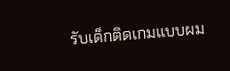รับเด็กติดเกมแบบผม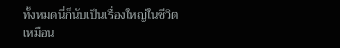ทั้งหมดนี่ก็นับเป็นเรื่องใหญ่ในชีวิตเหมือน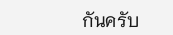กันครับ